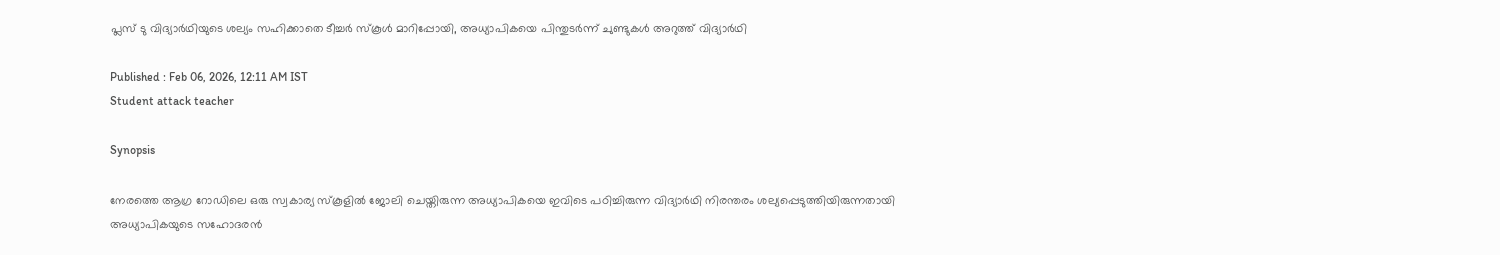പ്ലസ് ടു വിദ്യാർഥിയുടെ ശല്യം സഹിക്കാതെ ടീച്ചർ സ്കൂൾ മാറിപ്പോയി, അധ്യാപികയെ പിന്തുടർന്ന് ചുണ്ടുകൾ അറുത്ത് വിദ്യാർഥി

Published : Feb 06, 2026, 12:11 AM IST
Student attack teacher

Synopsis

നേരത്തെ ആഗ്ര റോഡിലെ ഒരു സ്വകാര്യ സ്കൂളിൽ ജോലി ചെയ്തിരുന്ന അധ്യാപികയെ ഇവിടെ പഠിച്ചിരുന്ന വിദ്യാർഥി നിരന്തരം ശല്യപ്പെടുത്തിയിരുന്നതായി അധ്യാപികയുടെ സഹോദരൻ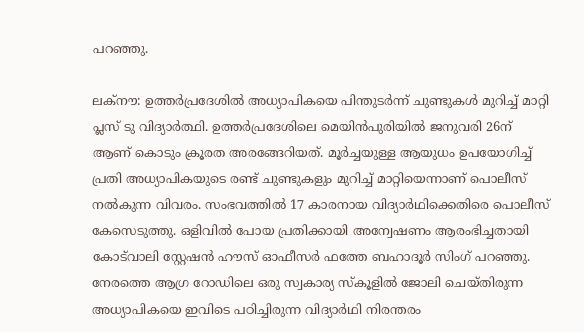പറഞ്ഞു.

ലക്നൗ: ഉത്തർപ്രദേശിൽ അധ്യാപികയെ പിന്തുടർന്ന് ചുണ്ടുകൾ മുറിച്ച് മാറ്റി പ്ലസ് ടു വിദ്യാർത്ഥി. ഉത്തർപ്രദേശിലെ മെയിൻപുരിയിൽ ജനുവരി 26ന് ആണ് കൊടും ക്രൂരത അരങ്ങേറിയത്. മൂർച്ചയുള്ള ആയുധം ഉപയോഗിച്ച് പ്രതി അധ്യാപികയുടെ രണ്ട് ചുണ്ടുകളും മുറിച്ച് മാറ്റിയെന്നാണ് പൊലീസ് നൽകുന്ന വിവരം. സംഭവത്തിൽ 17 കാരനായ വിദ്യാർഥിക്കെതിരെ പൊലീസ് കേസെടുത്തു. ഒളിവിൽ പോയ പ്രതിക്കായി അന്വേഷണം ആരംഭിച്ചതായി കോട്‌വാലി സ്റ്റേഷൻ ഹൗസ് ഓഫീസർ ഫത്തേ ബഹാദൂർ സിംഗ് പറഞ്ഞു. നേരത്തെ ആഗ്ര റോഡിലെ ഒരു സ്വകാര്യ സ്കൂളിൽ ജോലി ചെയ്തിരുന്ന അധ്യാപികയെ ഇവിടെ പഠിച്ചിരുന്ന വിദ്യാർഥി നിരന്തരം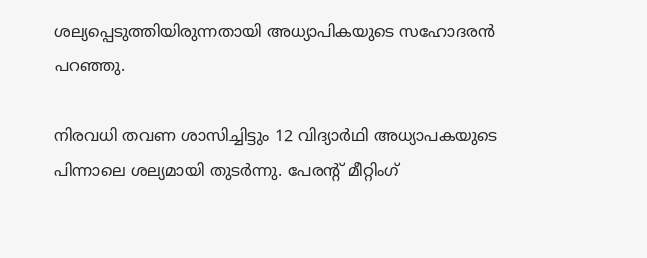ശല്യപ്പെടുത്തിയിരുന്നതായി അധ്യാപികയുടെ സഹോദരൻ പറഞ്ഞു.

നിരവധി തവണ ശാസിച്ചിട്ടും 12 വിദ്യാർഥി അധ്യാപകയുടെ പിന്നാലെ ശല്യമായി തുടർന്നു. പേരന്‍റ് മീറ്റിംഗ്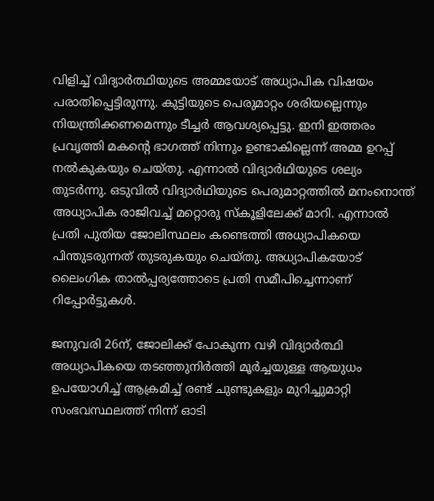വിളിച്ച് വിദ്യാർത്ഥിയുടെ അമ്മയോട് അധ്യാപിക വിഷയം പരാതിപ്പെട്ടിരുന്നു. കുട്ടിയുടെ പെരുമാറ്റം ശരിയല്ലെന്നും നിയന്ത്രിക്കണമെന്നും ടീച്ചർ ആവശ്യപ്പെട്ടു. ഇനി ഇത്തരം പ്രവൃത്തി മകന്‍റെ ഭാഗത്ത് നിന്നും ഉണ്ടാകില്ലെന്ന് അമ്മ ഉറപ്പ് നൽകുകയും ചെയ്തു. എന്നാൽ വിദ്യാർഥിയുടെ ശല്യം തുടർന്നു. ഒടുവിൽ വിദ്യാർഥിയുടെ പെരുമാറ്റത്തിൽ മനംനൊന്ത് അധ്യാപിക രാജിവച്ച് മറ്റൊരു സ്കൂളിലേക്ക് മാറി. എന്നാൽ പ്രതി പുതിയ ജോലിസ്ഥലം കണ്ടെത്തി അധ്യാപികയെ പിന്തുടരുന്നത് തുടരുകയും ചെയ്തു. അധ്യാപികയോട് ലൈംഗിക താൽപ്പര്യത്തോടെ പ്രതി സമീപിച്ചെന്നാണ് റിപ്പോർട്ടുകൾ.

ജനുവരി 26ന്, ജോലിക്ക് പോകുന്ന വഴി വിദ്യാർത്ഥി അധ്യാപികയെ തടഞ്ഞുനിർത്തി മൂർച്ചയുള്ള ആയുധം ഉപയോഗിച്ച് ആക്രമിച്ച് രണ്ട് ചുണ്ടുകളും മുറിച്ചുമാറ്റി സംഭവസ്ഥലത്ത് നിന്ന് ഓടി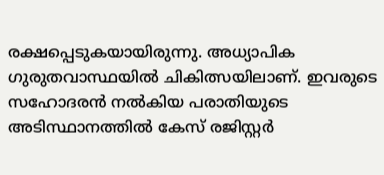രക്ഷപ്പെടുകയായിരുന്നു. അധ്യാപിക ഗുരുതവാസ്ഥയിൽ ചികിത്സയിലാണ്. ഇവരുടെ സഹോദരൻ നൽകിയ പരാതിയുടെ അടിസ്ഥാനത്തിൽ കേസ് രജിസ്റ്റർ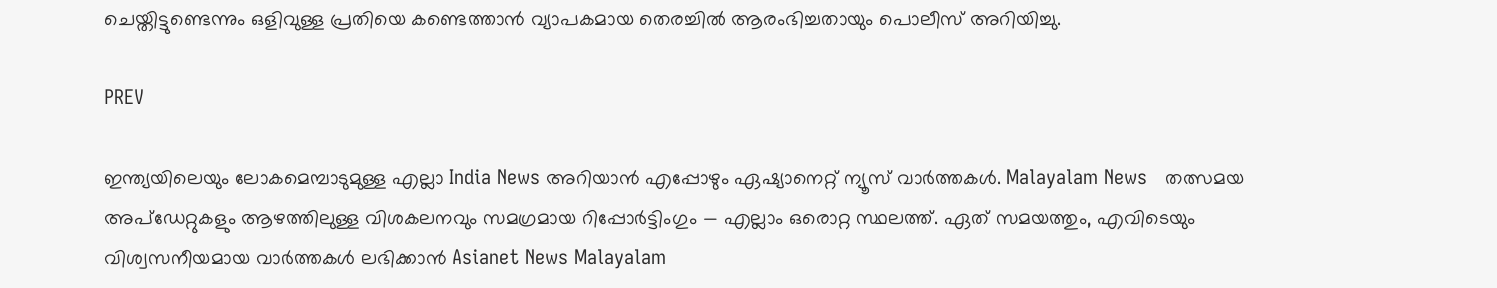ചെയ്തിട്ടുണ്ടെന്നും ഒളിവുള്ള പ്രതിയെ കണ്ടെത്താൻ വ്യാപകമായ തെരച്ചിൽ ആരംഭിച്ചതായും പൊലീസ് അറിയിച്ചു.

PREV

ഇന്ത്യയിലെയും ലോകമെമ്പാടുമുള്ള എല്ലാ India News അറിയാൻ എപ്പോഴും ഏഷ്യാനെറ്റ് ന്യൂസ് വാർത്തകൾ. Malayalam News   തത്സമയ അപ്‌ഡേറ്റുകളും ആഴത്തിലുള്ള വിശകലനവും സമഗ്രമായ റിപ്പോർട്ടിംഗും — എല്ലാം ഒരൊറ്റ സ്ഥലത്ത്. ഏത് സമയത്തും, എവിടെയും വിശ്വസനീയമായ വാർത്തകൾ ലഭിക്കാൻ Asianet News Malayalam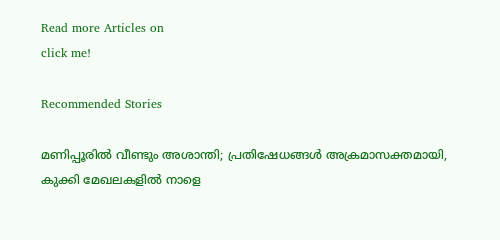Read more Articles on
click me!

Recommended Stories

മണിപ്പൂരിൽ വീണ്ടും അശാന്തി; പ്രതിഷേധങ്ങള്‍ അക്രമാസക്തമായി, കുക്കി മേഖലകളിൽ നാളെ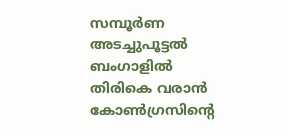സമ്പൂര്‍ണ അടച്ചുപൂട്ടൽ
ബംഗാളിൽ തിരികെ വരാൻ കോൺഗ്രസിന്റെ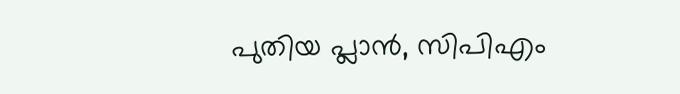പുതിയ പ്ലാൻ, സിപിഎം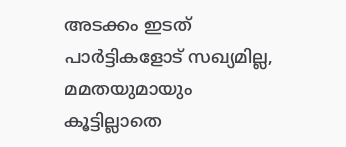അടക്കം ഇടത് പാര്‍ട്ടികളോട് സഖ്യമില്ല, മമതയുമായും കൂട്ടില്ലാതെ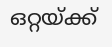ഒറ്റയ്ക്ക്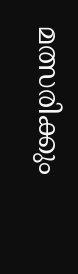മത്സരിക്കും